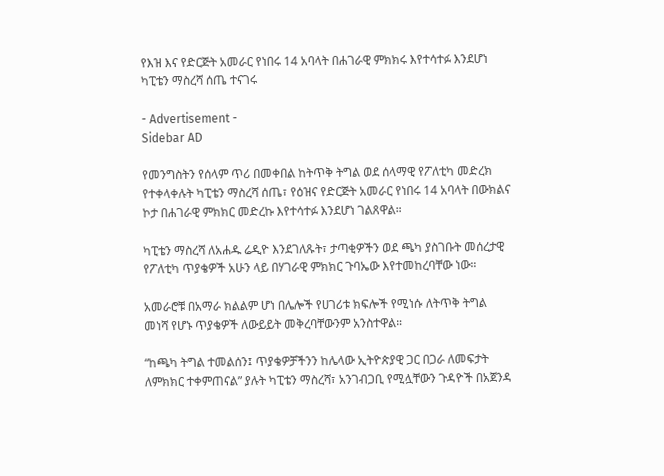የእዝ እና የድርጅት አመራር የነበሩ 14 አባላት በሐገራዊ ምክክሩ እየተሳተፉ እንደሆነ ካፒቴን ማስረሻ ሰጤ ተናገሩ

- Advertisement -
Sidebar AD

የመንግስትን የሰላም ጥሪ በመቀበል ከትጥቅ ትግል ወደ ሰላማዊ የፖለቲካ መድረክ የተቀላቀሉት ካፒቴን ማስረሻ ሰጤ፣ የዕዝና የድርጅት አመራር የነበሩ 14 አባላት በውክልና ኮታ በሐገራዊ ምክክር መድረኩ እየተሳተፉ እንደሆነ ገልጸዋል።

ካፒቴን ማስረሻ ለአሐዱ ሬዲዮ እንደገለጹት፣ ታጣቂዎችን ወደ ጫካ ያስገቡት መሰረታዊ የፖለቲካ ጥያቄዎች አሁን ላይ በሃገራዊ ምክክር ጉባኤው እየተመከረባቸው ነው።

አመራሮቹ በአማራ ክልልም ሆነ በሌሎች የሀገሪቱ ክፍሎች የሚነሱ ለትጥቅ ትግል መነሻ የሆኑ ጥያቄዎች ለውይይት መቅረባቸውንም አንስተዋል።

“ከጫካ ትግል ተመልሰን፤ ጥያቄዎቻችንን ከሌላው ኢትዮጵያዊ ጋር በጋራ ለመፍታት ለምክክር ተቀምጠናል” ያሉት ካፒቴን ማስረሻ፣ አንገብጋቢ የሚሏቸውን ጉዳዮች በአጀንዳ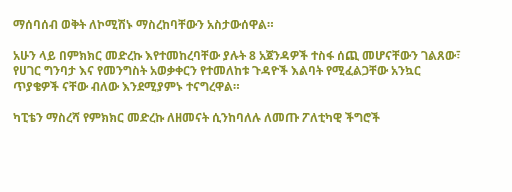ማሰባሰብ ወቅት ለኮሚሽኑ ማስረከባቸውን አስታውሰዋል።

አሁን ላይ በምክክር መድረኩ እየተመከረባቸው ያሉት 8 አጀንዳዎች ተስፋ ሰጪ መሆናቸውን ገልጸው፣ የሀገር ግንባታ እና የመንግስት አወቃቀርን የተመለከቱ ጉዳዮች እልባት የሚፈልጋቸው አንኳር ጥያቄዎች ናቸው ብለው እንደሚያምኑ ተናግረዋል።

ካፒቴን ማስረሻ የምክክር መድረኩ ለዘመናት ሲንከባለሉ ለመጡ ፖለቲካዊ ችግሮች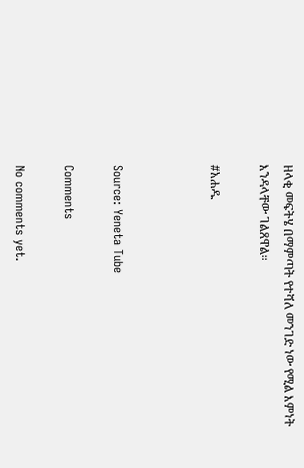ዘላቂ መፍትሄ በማምጣት የተሻለ መንገድ ነው የሚል እምነት እንዳላቸው ገልጸዋል።

#አሐዱ



Source: Yeneta Tube

Comments

No comments yet.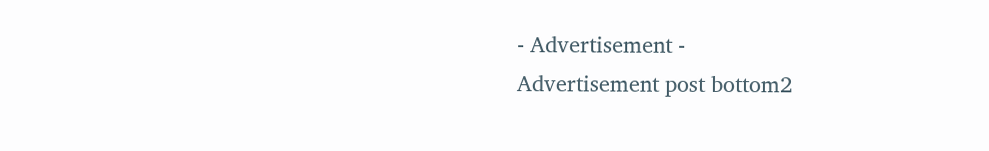- Advertisement -
Advertisement post bottom2